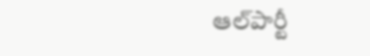ఆల్‌పార్టీ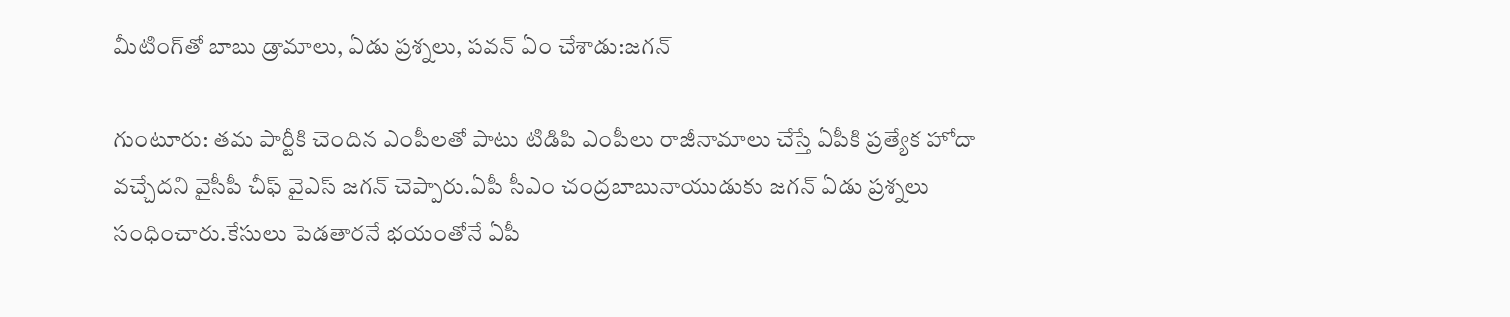మీటింగ్‌తో బాబు డ్రామాలు, ఏడు ప్రశ్నలు, పవన్ ఏం చేశాడు:జగన్

గుంటూరు: తమ పార్టీకి చెందిన ఎంపీలతో పాటు టిడిపి ఎంపీలు రాజీనామాలు చేస్తే ఏపీకి ప్రత్యేక హోదా వచ్చేదని వైసీపీ చీఫ్ వైఎస్ జగన్ చెప్పారు.ఏపీ సీఎం చంద్రబాబునాయుడుకు జగన్ ఏడు ప్రశ్నలు సంధించారు.కేసులు పెడతారనే భయంతోనే ఏపీ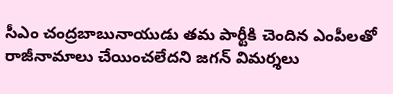సీఎం చంద్రబాబునాయుడు తమ పార్టీకి చెందిన ఎంపీలతో రాజీనామాలు చేయించలేదని జగన్ విమర్శలు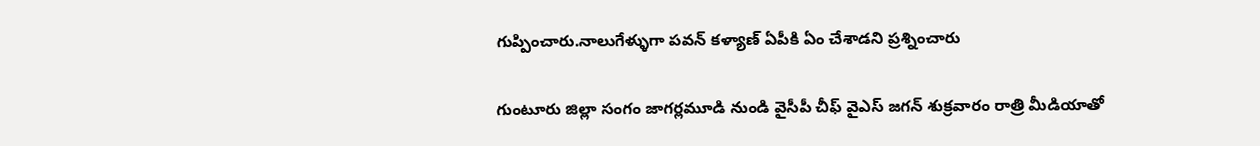గుప్పించారు.నాలుగేళ్ళుగా పవన్ కళ్యాణ్ ఏపీకి ఏం చేశాడని ప్రశ్నించారు

గుంటూరు జిల్లా సంగం జాగర్లమూడి నుండి వైసీపీ చీఫ్ వైఎస్ జగన్ శుక్రవారం రాత్రి మీడియాతో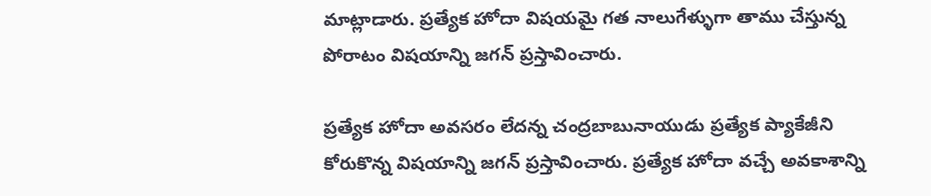మాట్లాడారు. ప్రత్యేక హోదా విషయమై గత నాలుగేళ్ళుగా తాము చేస్తున్న పోరాటం విషయాన్ని జగన్ ప్రస్తావించారు.

ప్రత్యేక హోదా అవసరం లేదన్న చంద్రబాబునాయుడు ప్రత్యేక ప్యాకేజీని కోరుకొన్న విషయాన్ని జగన్ ప్రస్తావించారు. ప్రత్యేక హోదా వచ్చే అవకాశాన్ని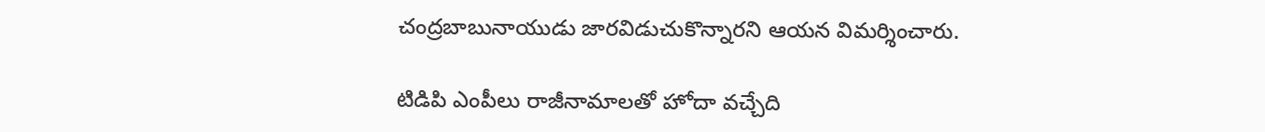చంద్రబాబునాయుడు జారవిడుచుకొన్నారని ఆయన విమర్శించారు.

టిడిపి ఎంపీలు రాజీనామాలతో హోదా వచ్చేది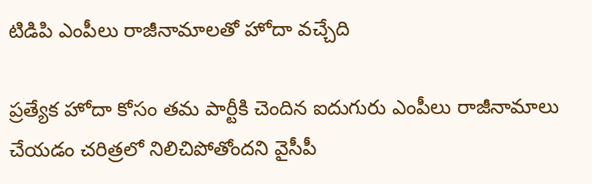టిడిపి ఎంపీలు రాజీనామాలతో హోదా వచ్చేది

ప్రత్యేక హోదా కోసం తమ పార్టీకి చెందిన ఐదుగురు ఎంపీలు రాజీనామాలు చేయడం చరిత్రలో నిలిచిపోతోందని వైసీపీ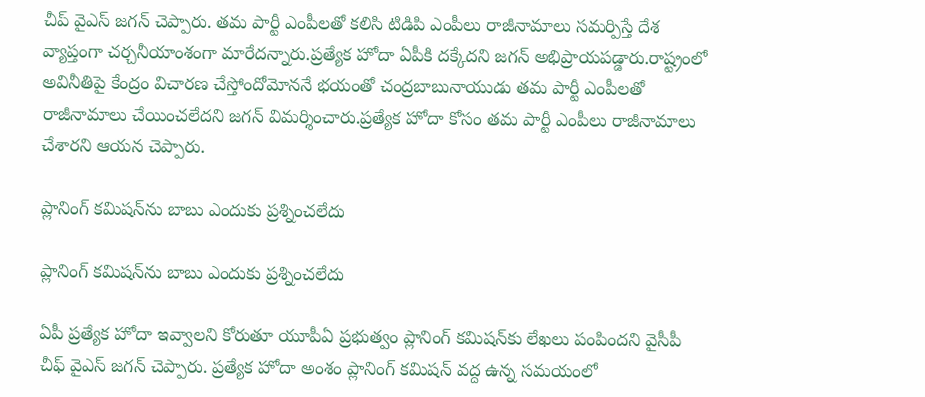చీప్ వైఎస్ జగన్ చెప్పారు. తమ పార్టీ ఎంపీలతో కలిసి టిడిపి ఎంపీలు రాజీనామాలు సమర్పిస్తే దేశ వ్యాప్తంగా చర్చనీయాంశంగా మారేదన్నారు.ప్రత్యేక హోదా ఏపీకి దక్కేదని జగన్ అభిప్రాయపడ్డారు.రాష్ట్రంలో అవినీతిపై కేంద్రం విచారణ చేస్తోందోమోననే భయంతో చంద్రబాబునాయుడు తమ పార్టీ ఎంపీలతో రాజీనామాలు చేయించలేదని జగన్ విమర్శించారు.ప్రత్యేక హోదా కోసం తమ పార్టీ ఎంపీలు రాజీనామాలు చేశారని ఆయన చెప్పారు.

ప్లానింగ్ కమిషన్‌ను బాబు ఎందుకు ప్రశ్నించలేదు

ప్లానింగ్ కమిషన్‌ను బాబు ఎందుకు ప్రశ్నించలేదు

ఏపీ ప్రత్యేక హోదా ఇవ్వాలని కోరుతూ యూపీఏ ప్రభుత్వం ప్లానింగ్ కమిషన్‌కు లేఖలు పంపిందని వైసీపీ చీఫ్ వైఎస్ జగన్ చెప్పారు. ప్రత్యేక హోదా అంశం ప్లానింగ్ కమిషన్ వద్ద ఉన్న సమయంలో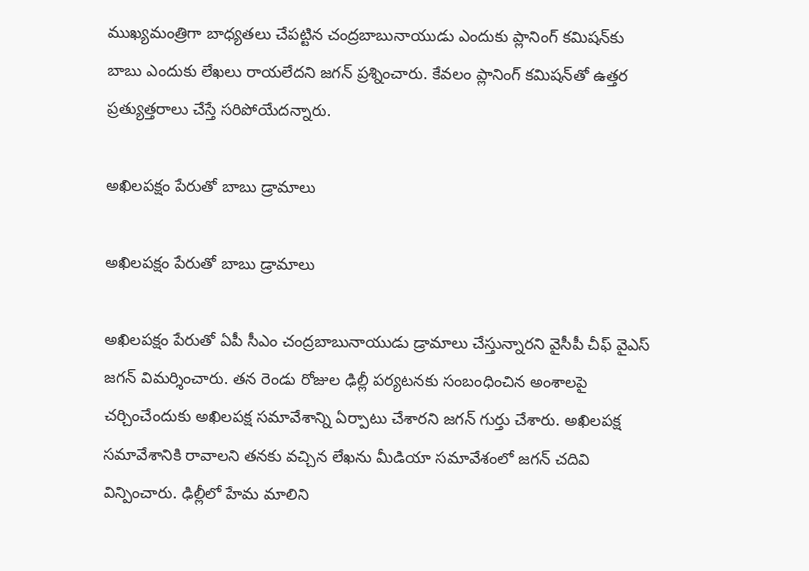ముఖ్యమంత్రిగా బాధ్యతలు చేపట్టిన చంద్రబాబునాయుడు ఎందుకు ప్లానింగ్ కమిషన్‌కు బాబు ఎందుకు లేఖలు రాయలేదని జగన్ ప్రశ్నించారు. కేవలం ప్లానింగ్ కమిషన్‌తో ఉత్తర ప్రత్యుత్తరాలు చేస్తే సరిపోయేదన్నారు.

అఖిలపక్షం పేరుతో బాబు డ్రామాలు

అఖిలపక్షం పేరుతో బాబు డ్రామాలు

అఖిలపక్షం పేరుతో ఏపీ సీఎం చంద్రబాబునాయుడు డ్రామాలు చేస్తున్నారని వైసీపీ చీఫ్ వైఎస్ జగన్ విమర్శించారు. తన రెండు రోజుల ఢిల్లీ పర్యటనకు సంబంధించిన అంశాలపై చర్చించేందుకు అఖిలపక్ష సమావేశాన్ని ఏర్పాటు చేశారని జగన్ గుర్తు చేశారు. అఖిలపక్ష సమావేశానికి రావాలని తనకు వచ్చిన లేఖను మీడియా సమావేశంలో జగన్ చదివి విన్పించారు. ఢిల్లీలో హేమ మాలిని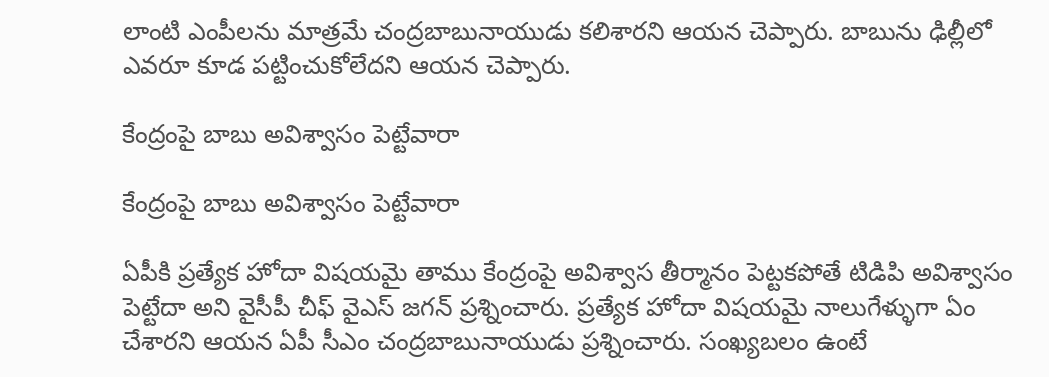లాంటి ఎంపీలను మాత్రమే చంద్రబాబునాయుడు కలిశారని ఆయన చెప్పారు. బాబును ఢిల్లీలో ఎవరూ కూడ పట్టించుకోలేదని ఆయన చెప్పారు.

కేంద్రంపై బాబు అవిశ్వాసం పెట్టేవారా

కేంద్రంపై బాబు అవిశ్వాసం పెట్టేవారా

ఏపీకి ప్రత్యేక హోదా విషయమై తాము కేంద్రంపై అవిశ్వాస తీర్మానం పెట్టకపోతే టిడిపి అవిశ్వాసం పెట్టేదా అని వైసీపీ చీఫ్ వైఎస్ జగన్ ప్రశ్నించారు. ప్రత్యేక హోదా విషయమై నాలుగేళ్ళుగా ఏం చేశారని ఆయన ఏపీ సీఎం చంద్రబాబునాయుడు ప్రశ్నించారు. సంఖ్యబలం ఉంటే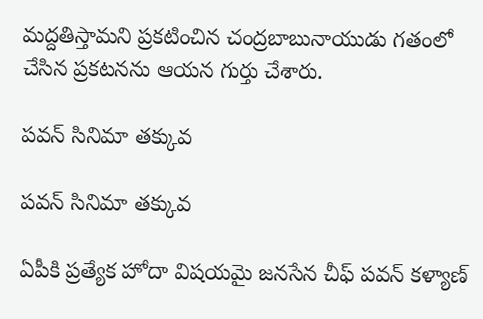మద్దతిస్తామని ప్రకటించిన చంద్రబాబునాయుడు గతంలో చేసిన ప్రకటనను ఆయన గుర్తు చేశారు.

పవన్ సినిమా తక్కువ

పవన్ సినిమా తక్కువ

ఏపీకి ప్రత్యేక హోదా విషయమై జనసేన చీఫ్ పవన్ కళ్యాణ్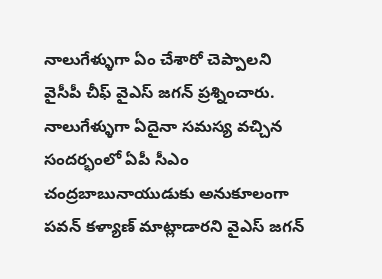నాలుగేళ్ళుగా ఏం చేశారో చెప్పాలని వైసీపీ చీఫ్ వైఎస్ జగన్ ప్రశ్నించారు. నాలుగేళ్ళుగా ఏదైనా సమస్య వచ్చిన సందర్భంలో ఏపీ సీఎం చంద్రబాబునాయుడుకు అనుకూలంగా పవన్ కళ్యాణ్ మాట్లాడారని వైఎస్ జగన్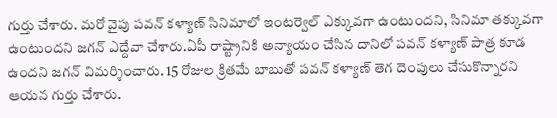గుర్తు చేశారు. మరో వైపు పవన్ కళ్యాణ్ సినిమాలో ఇంటర్వెల్ ఎక్కువగా ఉంటుందని, సినిమా తక్కువగా ఉంటుందని జగన్ ఎద్దేవా చేశారు.ఏపీ రాష్ట్రానికి అన్యాయం చేసిన దానిలో పవన్ కళ్యాణ్ పాత్ర కూడ ఉందని జగన్ విమర్శించారు. 15 రోజుల క్రితమే బాబుతో పవన్ కళ్యాణ్ తెగ దెంపులు చేసుకొన్నారని ఆయన గుర్తు చేశారు.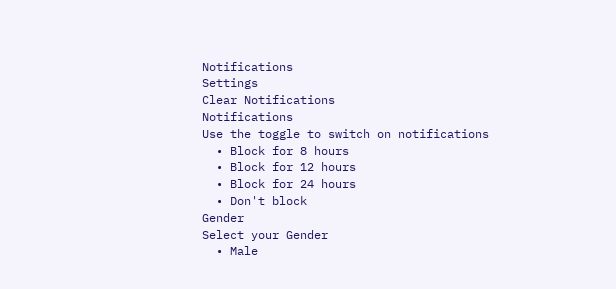Notifications
Settings
Clear Notifications
Notifications
Use the toggle to switch on notifications
  • Block for 8 hours
  • Block for 12 hours
  • Block for 24 hours
  • Don't block
Gender
Select your Gender
  • Male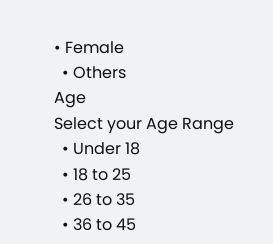• Female
  • Others
Age
Select your Age Range
  • Under 18
  • 18 to 25
  • 26 to 35
  • 36 to 45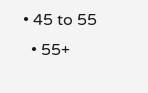• 45 to 55
  • 55+